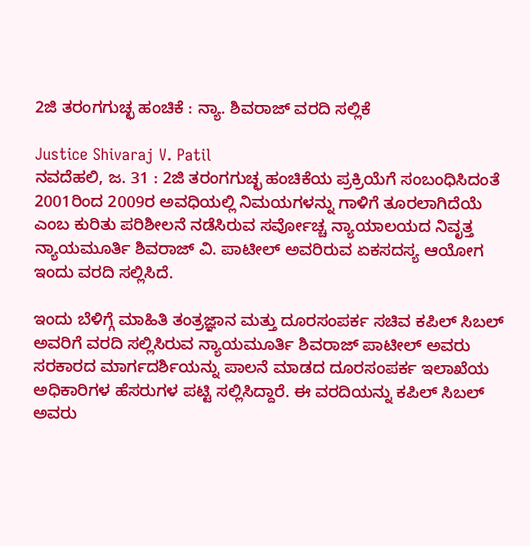2ಜಿ ತರಂಗಗುಚ್ಛ ಹಂಚಿಕೆ : ನ್ಯಾ. ಶಿವರಾಜ್ ವರದಿ ಸಲ್ಲಿಕೆ

Justice Shivaraj V. Patil
ನವದೆಹಲಿ, ಜ. 31 : 2ಜಿ ತರಂಗಗುಚ್ಛ ಹಂಚಿಕೆಯ ಪ್ರಕ್ರಿಯೆಗೆ ಸಂಬಂಧಿಸಿದಂತೆ 2001ರಿಂದ 2009ರ ಅವಧಿಯಲ್ಲಿ ನಿಮಯಗಳನ್ನು ಗಾಳಿಗೆ ತೂರಲಾಗಿದೆಯೆ ಎಂಬ ಕುರಿತು ಪರಿಶೀಲನೆ ನಡೆಸಿರುವ ಸರ್ವೋಚ್ಚ ನ್ಯಾಯಾಲಯದ ನಿವೃತ್ತ ನ್ಯಾಯಮೂರ್ತಿ ಶಿವರಾಜ್ ವಿ. ಪಾಟೀಲ್ ಅವರಿರುವ ಏಕಸದಸ್ಯ ಆಯೋಗ ಇಂದು ವರದಿ ಸಲ್ಲಿಸಿದೆ.

ಇಂದು ಬೆಳಿಗ್ಗೆ ಮಾಹಿತಿ ತಂತ್ರಜ್ಞಾನ ಮತ್ತು ದೂರಸಂಪರ್ಕ ಸಚಿವ ಕಪಿಲ್ ಸಿಬಲ್ ಅವರಿಗೆ ವರದಿ ಸಲ್ಲಿಸಿರುವ ನ್ಯಾಯಮೂರ್ತಿ ಶಿವರಾಜ್ ಪಾಟೀಲ್ ಅವರು ಸರಕಾರದ ಮಾರ್ಗದರ್ಶಿಯನ್ನು ಪಾಲನೆ ಮಾಡದ ದೂರಸಂಪರ್ಕ ಇಲಾಖೆಯ ಅಧಿಕಾರಿಗಳ ಹೆಸರುಗಳ ಪಟ್ಟಿ ಸಲ್ಲಿಸಿದ್ದಾರೆ. ಈ ವರದಿಯನ್ನು ಕಪಿಲ್ ಸಿಬಲ್ ಅವರು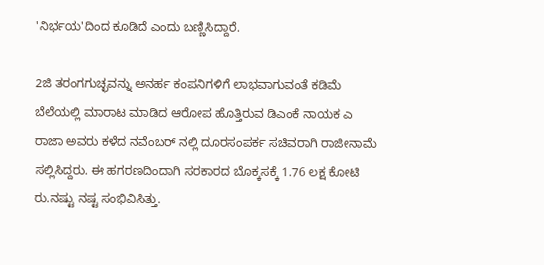'ನಿರ್ಭಯ'ದಿಂದ ಕೂಡಿದೆ ಎಂದು ಬಣ್ಣಿಸಿದ್ದಾರೆ.

2ಜಿ ತರಂಗಗುಚ್ಛವನ್ನು ಅನರ್ಹ ಕಂಪನಿಗಳಿಗೆ ಲಾಭವಾಗುವಂತೆ ಕಡಿಮೆ ಬೆಲೆಯಲ್ಲಿ ಮಾರಾಟ ಮಾಡಿದ ಆರೋಪ ಹೊತ್ತಿರುವ ಡಿಎಂಕೆ ನಾಯಕ ಎ ರಾಜಾ ಅವರು ಕಳೆದ ನವೆಂಬರ್ ನಲ್ಲಿ ದೂರಸಂಪರ್ಕ ಸಚಿವರಾಗಿ ರಾಜೀನಾಮೆ ಸಲ್ಲಿಸಿದ್ದರು. ಈ ಹಗರಣದಿಂದಾಗಿ ಸರಕಾರದ ಬೊಕ್ಕಸಕ್ಕೆ 1.76 ಲಕ್ಷ ಕೋಟಿ ರು.ನಷ್ಟು ನಷ್ಟ ಸಂಭಿವಿಸಿತ್ತು.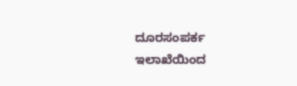ದೂರಸಂಪರ್ಕ ಇಲಾಖೆಯಿಂದ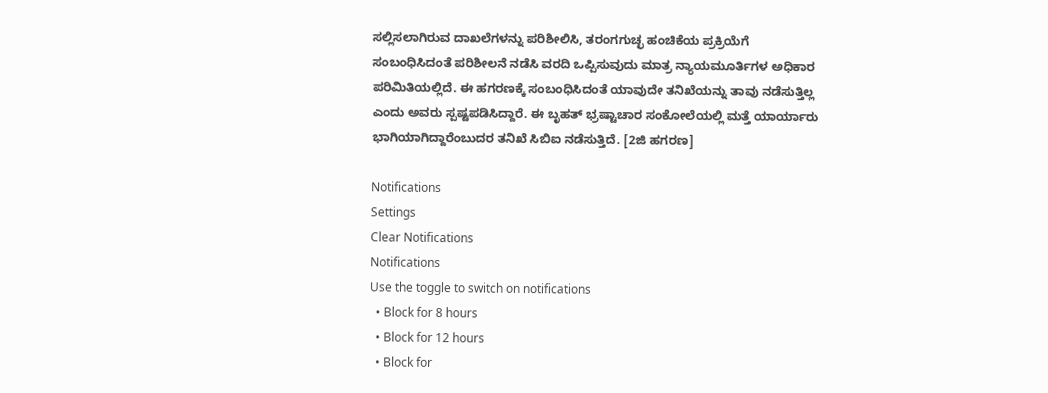ಸಲ್ಲಿಸಲಾಗಿರುವ ದಾಖಲೆಗಳನ್ನು ಪರಿಶೀಲಿಸಿ, ತರಂಗಗುಚ್ಛ ಹಂಚಿಕೆಯ ಪ್ರಕ್ರಿಯೆಗೆ ಸಂಬಂಧಿಸಿದಂತೆ ಪರಿಶೀಲನೆ ನಡೆಸಿ ವರದಿ ಒಪ್ಪಿಸುವುದು ಮಾತ್ರ ನ್ಯಾಯಮೂರ್ತಿಗಳ ಅಧಿಕಾರ ಪರಿಮಿತಿಯಲ್ಲಿದೆ. ಈ ಹಗರಣಕ್ಕೆ ಸಂಬಂಧಿಸಿದಂತೆ ಯಾವುದೇ ತನಿಖೆಯನ್ನು ತಾವು ನಡೆಸುತ್ತಿಲ್ಲ ಎಂದು ಅವರು ಸ್ಪಷ್ಟಪಡಿಸಿದ್ದಾರೆ. ಈ ಬೃಹತ್ ಭ್ರಷ್ಟಾಚಾರ ಸಂಕೋಲೆಯಲ್ಲಿ ಮತ್ತೆ ಯಾರ್ಯಾರು ಭಾಗಿಯಾಗಿದ್ದಾರೆಂಬುದರ ತನಿಖೆ ಸಿಬಿಐ ನಡೆಸುತ್ತಿದೆ. [2ಜಿ ಹಗರಣ]

Notifications
Settings
Clear Notifications
Notifications
Use the toggle to switch on notifications
  • Block for 8 hours
  • Block for 12 hours
  • Block for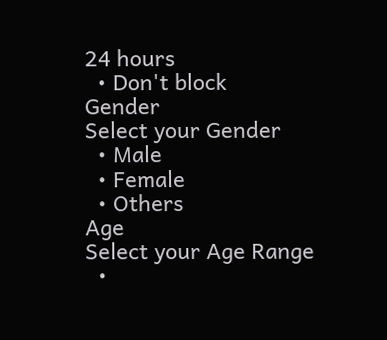24 hours
  • Don't block
Gender
Select your Gender
  • Male
  • Female
  • Others
Age
Select your Age Range
  •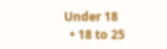Under 18
  • 18 to 25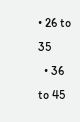• 26 to 35
  • 36 to 45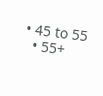• 45 to 55
  • 55+